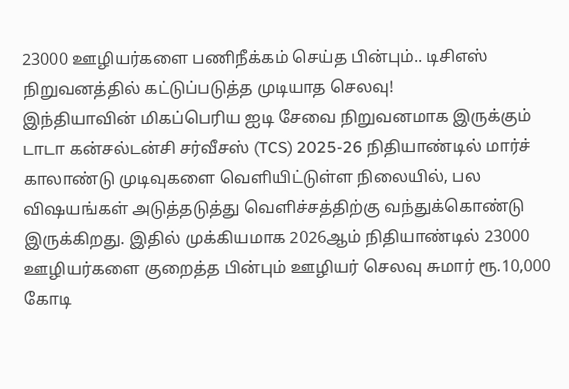23000 ஊழியர்களை பணிநீக்கம் செய்த பின்பும்.. டிசிஎஸ் நிறுவனத்தில் கட்டுப்படுத்த முடியாத செலவு!
இந்தியாவின் மிகப்பெரிய ஐடி சேவை நிறுவனமாக இருக்கும் டாடா கன்சல்டன்சி சர்வீசஸ் (TCS) 2025-26 நிதியாண்டில் மார்ச் காலாண்டு முடிவுகளை வெளியிட்டுள்ள நிலையில், பல விஷயங்கள் அடுத்தடுத்து வெளிச்சத்திற்கு வந்துக்கொண்டு இருக்கிறது. இதில் முக்கியமாக 2026ஆம் நிதியாண்டில் 23000 ஊழியர்களை குறைத்த பின்பும் ஊழியர் செலவு சுமார் ரூ.10,000 கோடி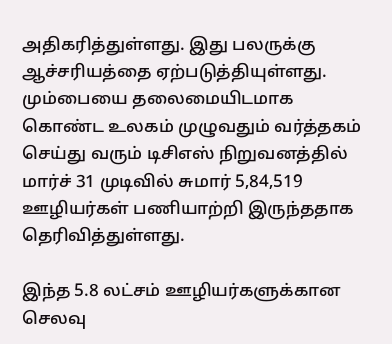அதிகரித்துள்ளது. இது பலருக்கு ஆச்சரியத்தை ஏற்படுத்தியுள்ளது.
மும்பையை தலைமையிடமாக கொண்ட உலகம் முழுவதும் வர்த்தகம் செய்து வரும் டிசிஎஸ் நிறுவனத்தில் மார்ச் 31 முடிவில் சுமார் 5,84,519 ஊழியர்கள் பணியாற்றி இருந்ததாக தெரிவித்துள்ளது.

இந்த 5.8 லட்சம் ஊழியர்களுக்கான செலவு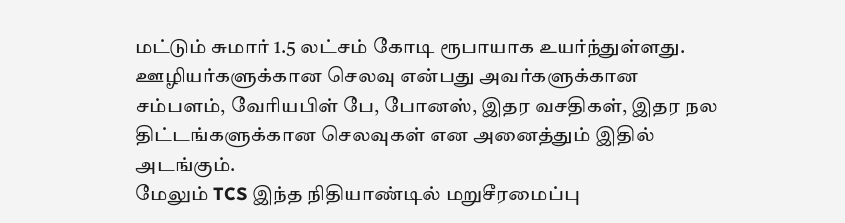மட்டும் சுமார் 1.5 லட்சம் கோடி ரூபாயாக உயர்ந்துள்ளது. ஊழியர்களுக்கான செலவு என்பது அவர்களுக்கான சம்பளம், வேரியபிள் பே, போனஸ், இதர வசதிகள், இதர நல திட்டங்களுக்கான செலவுகள் என அனைத்தும் இதில் அடங்கும்.
மேலும் TCS இந்த நிதியாண்டில் மறுசீரமைப்பு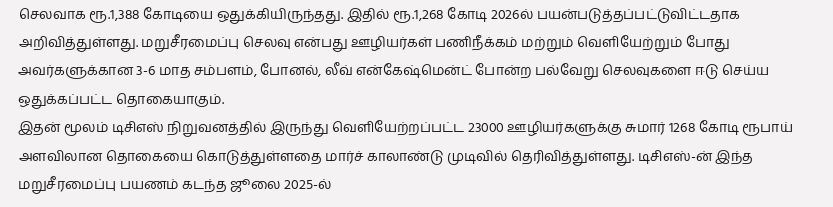செலவாக ரூ.1,388 கோடியை ஒதுக்கியிருந்தது. இதில் ரூ.1,268 கோடி 2026ல் பயன்படுத்தப்பட்டுவிட்டதாக அறிவித்துள்ளது. மறுசீரமைப்பு செலவு என்பது ஊழியர்கள் பணிநீக்கம் மற்றும் வெளியேற்றும் போது அவர்களுக்கான 3-6 மாத சம்பளம், போனல், லீவ் என்கேஷ்மென்ட் போன்ற பல்வேறு செலவுகளை ஈடு செய்ய ஒதுக்கப்பட்ட தொகையாகும்.
இதன் மூலம் டிசிஎஸ் நிறுவனத்தில் இருந்து வெளியேற்றப்பட்ட 23000 ஊழியர்களுக்கு சுமார் 1268 கோடி ரூபாய் அளவிலான தொகையை கொடுத்துள்ளதை மார்ச் காலாண்டு முடிவில் தெரிவித்துள்ளது. டிசிஎஸ்-ன் இந்த மறுசீரமைப்பு பயணம் கடந்த ஜூலை 2025-ல்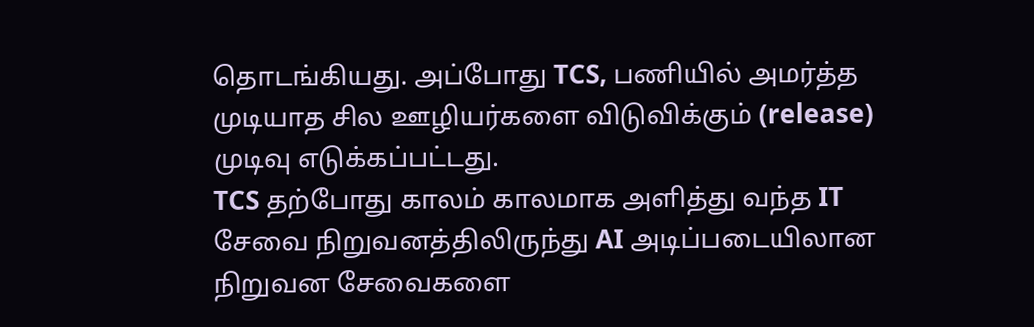தொடங்கியது. அப்போது TCS, பணியில் அமர்த்த முடியாத சில ஊழியர்களை விடுவிக்கும் (release) முடிவு எடுக்கப்பட்டது.
TCS தற்போது காலம் காலமாக அளித்து வந்த IT சேவை நிறுவனத்திலிருந்து AI அடிப்படையிலான நிறுவன சேவைகளை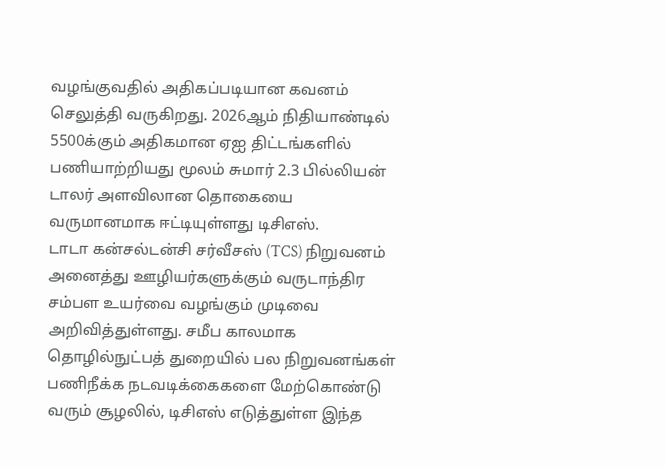வழங்குவதில் அதிகப்படியான கவனம் செலுத்தி வருகிறது. 2026ஆம் நிதியாண்டில் 5500க்கும் அதிகமான ஏஐ திட்டங்களில் பணியாற்றியது மூலம் சுமார் 2.3 பில்லியன் டாலர் அளவிலான தொகையை வருமானமாக ஈட்டியுள்ளது டிசிஎஸ்.
டாடா கன்சல்டன்சி சர்வீசஸ் (TCS) நிறுவனம் அனைத்து ஊழியர்களுக்கும் வருடாந்திர சம்பள உயர்வை வழங்கும் முடிவை அறிவித்துள்ளது. சமீப காலமாக தொழில்நுட்பத் துறையில் பல நிறுவனங்கள் பணிநீக்க நடவடிக்கைகளை மேற்கொண்டு வரும் சூழலில், டிசிஎஸ் எடுத்துள்ள இந்த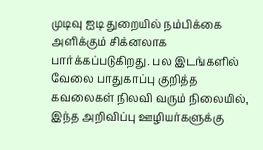முடிவு ஐடி துறையில் நம்பிக்கை அளிக்கும் சிக்னலாக பார்க்கப்படுகிறது. பல இடங்களில் வேலை பாதுகாப்பு குறித்த கவலைகள் நிலவி வரும் நிலையில், இந்த அறிவிப்பு ஊழியர்களுக்கு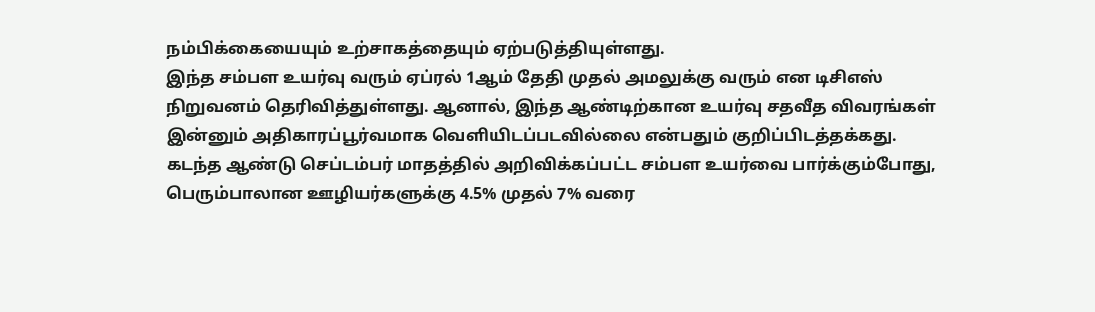நம்பிக்கையையும் உற்சாகத்தையும் ஏற்படுத்தியுள்ளது.
இந்த சம்பள உயர்வு வரும் ஏப்ரல் 1ஆம் தேதி முதல் அமலுக்கு வரும் என டிசிஎஸ் நிறுவனம் தெரிவித்துள்ளது. ஆனால், இந்த ஆண்டிற்கான உயர்வு சதவீத விவரங்கள் இன்னும் அதிகாரப்பூர்வமாக வெளியிடப்படவில்லை என்பதும் குறிப்பிடத்தக்கது.
கடந்த ஆண்டு செப்டம்பர் மாதத்தில் அறிவிக்கப்பட்ட சம்பள உயர்வை பார்க்கும்போது, பெரும்பாலான ஊழியர்களுக்கு 4.5% முதல் 7% வரை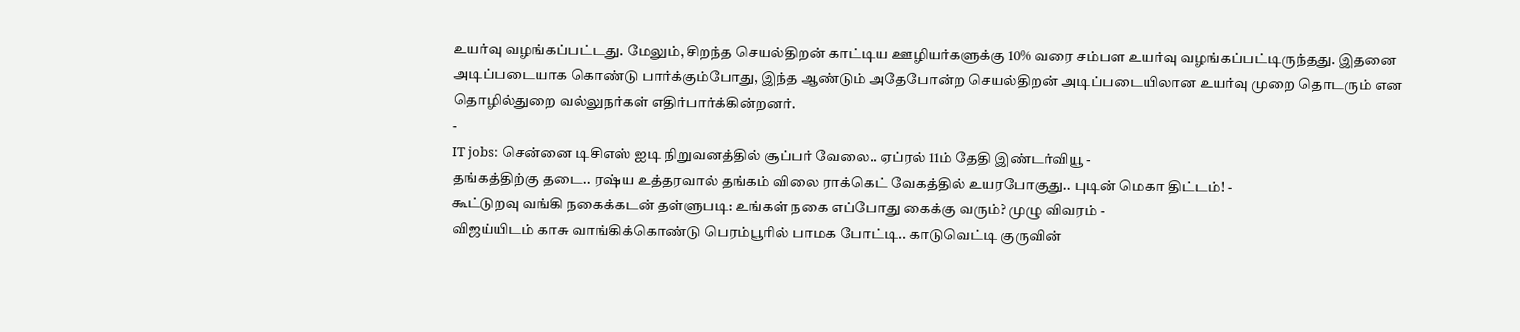உயர்வு வழங்கப்பட்டது. மேலும், சிறந்த செயல்திறன் காட்டிய ஊழியர்களுக்கு 10% வரை சம்பள உயர்வு வழங்கப்பட்டிருந்தது. இதனை அடிப்படையாக கொண்டு பார்க்கும்போது, இந்த ஆண்டும் அதேபோன்ற செயல்திறன் அடிப்படையிலான உயர்வு முறை தொடரும் என தொழில்துறை வல்லுநர்கள் எதிர்பார்க்கின்றனர்.
-
IT jobs: சென்னை டிசிஎஸ் ஐடி நிறுவனத்தில் சூப்பர் வேலை.. ஏப்ரல் 11ம் தேதி இண்டர்வியூ -
தங்கத்திற்கு தடை.. ரஷ்ய உத்தரவால் தங்கம் விலை ராக்கெட் வேகத்தில் உயரபோகுது.. புடின் மெகா திட்டம்! -
கூட்டுறவு வங்கி நகைக்கடன் தள்ளுபடி: உங்கள் நகை எப்போது கைக்கு வரும்? முழு விவரம் -
விஜய்யிடம் காசு வாங்கிக்கொண்டு பெரம்பூரில் பாமக போட்டி.. காடுவெட்டி குருவின்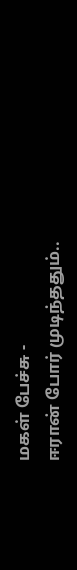மகள் பேச்சு -
ஈரான் போர் முடிந்ததும்..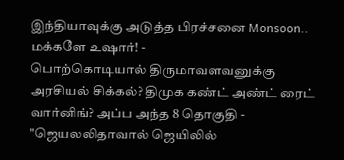இந்தியாவுக்கு அடுத்த பிரச்சனை Monsoon.. மக்களே உஷார்! -
பொற்கொடியால் திருமாவளவனுக்கு அரசியல் சிக்கல்? திமுக கண்ட் அண்ட் ரைட் வார்னிங்? அப்ப அந்த 8 தொகுதி -
"ஜெயலலிதாவால் ஜெயிலில்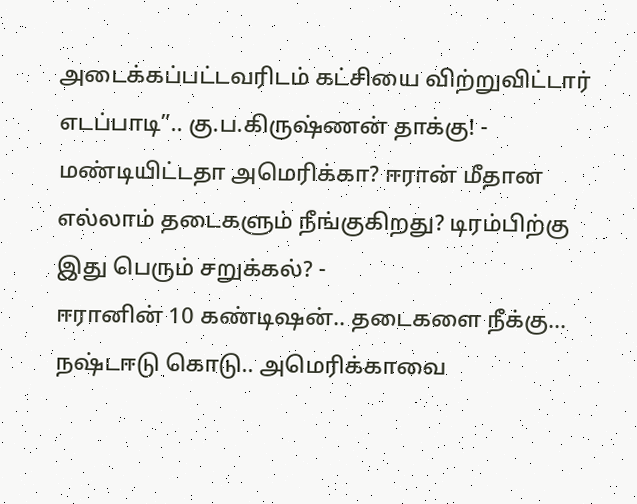அடைக்கப்பட்டவரிடம் கட்சியை விற்றுவிட்டார் எடப்பாடி”.. கு.ப.கிருஷ்ணன் தாக்கு! -
மண்டியிட்டதா அமெரிக்கா? ஈரான் மீதான எல்லாம் தடைகளும் நீங்குகிறது? டிரம்பிற்கு இது பெரும் சறுக்கல்? -
ஈரானின் 10 கண்டிஷன்.. தடைகளை நீக்கு... நஷ்டஈடு கொடு.. அமெரிக்காவை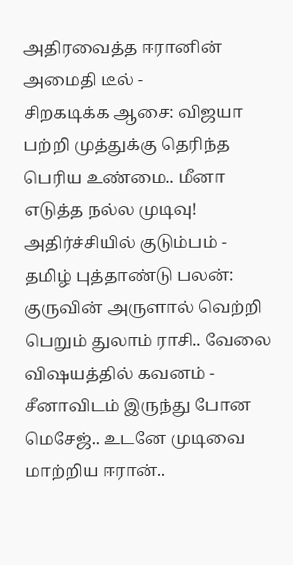அதிரவைத்த ஈரானின் அமைதி டீல் -
சிறகடிக்க ஆசை: விஜயா பற்றி முத்துக்கு தெரிந்த பெரிய உண்மை.. மீனா எடுத்த நல்ல முடிவு! அதிர்ச்சியில் குடும்பம் -
தமிழ் புத்தாண்டு பலன்: குருவின் அருளால் வெற்றி பெறும் துலாம் ராசி.. வேலை விஷயத்தில் கவனம் -
சீனாவிடம் இருந்து போன மெசேஜ்.. உடனே முடிவை மாற்றிய ஈரான்..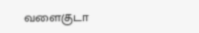வளைகுடா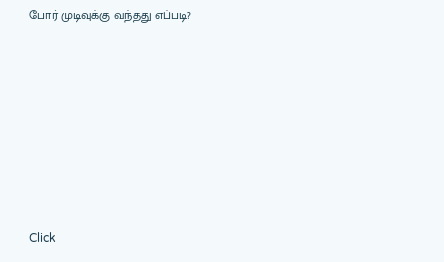போர் முடிவுக்கு வந்தது எப்படி?












Click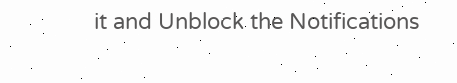it and Unblock the Notifications